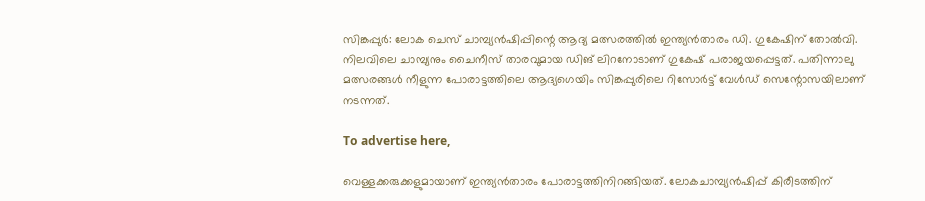സിങ്കപ്പുര്‍: ലോക ചെസ് ചാമ്പ്യന്‍ഷിപ്പിന്റെ ആദ്യ മത്സരത്തില്‍ ഇന്ത്യന്‍താരം ഡി. ഗുകേഷിന് തോല്‍വി. നിലവിലെ ചാമ്പ്യനും ചൈനീസ് താരവുമായ ഡിങ് ലിറനോടാണ് ഗുകേഷ് പരാജയപ്പെട്ടത്. പതിന്നാലു മത്സരങ്ങള്‍ നീളുന്ന പോരാട്ടത്തിലെ ആദ്യഗെയിം സിങ്കപ്പുരിലെ റിസോര്‍ട്ട് വേള്‍ഡ് സെന്റോസയിലാണ് നടന്നത്.

To advertise here,

വെള്ളക്കരുക്കളുമായാണ് ഇന്ത്യന്‍താരം പോരാട്ടത്തിനിറങ്ങിയത്. ലോകചാമ്പ്യന്‍ഷിപ്പ് കിരീടത്തിന്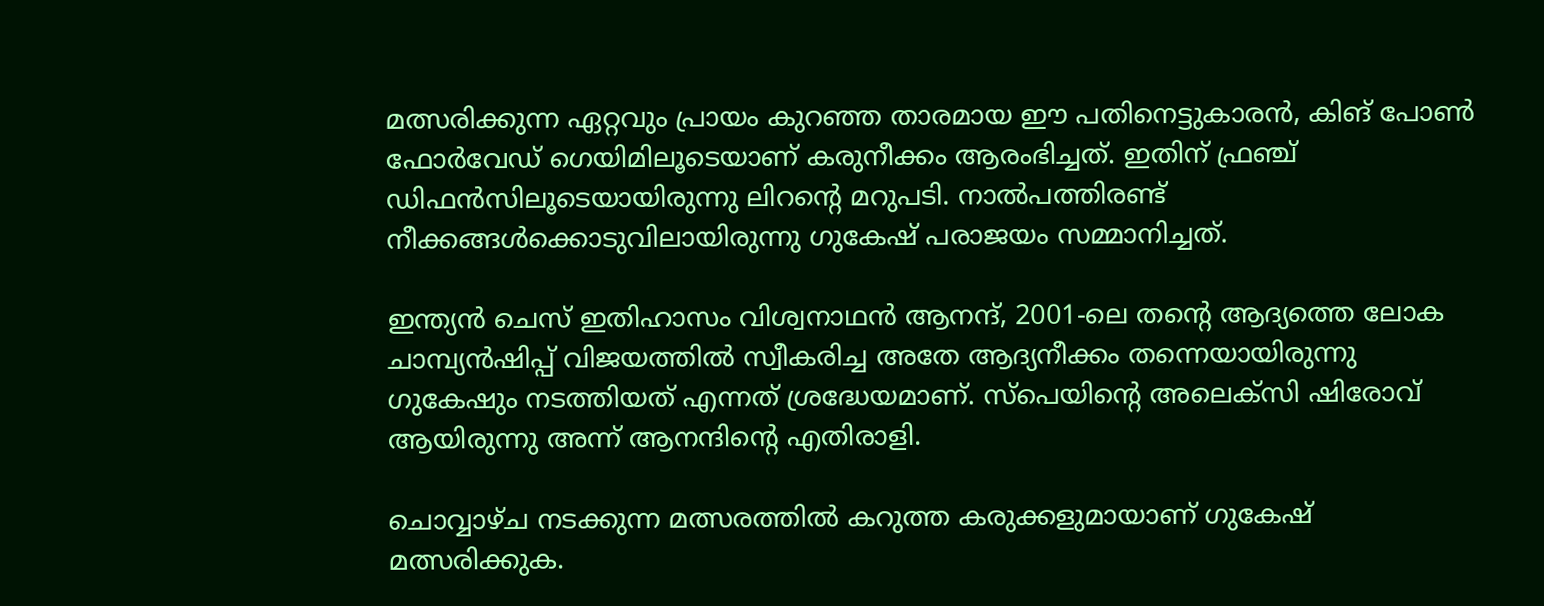മത്സരിക്കുന്ന ഏറ്റവും പ്രായം കുറഞ്ഞ താരമായ ഈ പതിനെട്ടുകാരന്‍, കിങ് പോണ്‍ ഫോര്‍വേഡ് ഗെയിമിലൂടെയാണ് കരുനീക്കം ആരംഭിച്ചത്. ഇതിന് ഫ്രഞ്ച്  ഡിഫന്‍സിലൂടെയായിരുന്നു ലിറന്റെ മറുപടി. നാൽപത്തിരണ്ട് നീക്കങ്ങൾക്കൊടുവിലായിരുന്നു ഗുകേഷ് പരാജയം സമ്മാനിച്ചത്.

ഇന്ത്യന്‍ ചെസ് ഇതിഹാസം വിശ്വനാഥന്‍ ആനന്ദ്, 2001-ലെ തന്റെ ആദ്യത്തെ ലോക ചാമ്പ്യന്‍ഷിപ്പ് വിജയത്തില്‍ സ്വീകരിച്ച അതേ ആദ്യനീക്കം തന്നെയായിരുന്നു ഗുകേഷും നടത്തിയത് എന്നത് ശ്രദ്ധേയമാണ്. സ്‌പെയിന്റെ അലെക്‌സി ഷിരോവ് ആയിരുന്നു അന്ന് ആനന്ദിന്റെ എതിരാളി.

ചൊവ്വാഴ്ച നടക്കുന്ന മത്സരത്തില്‍ കറുത്ത കരുക്കളുമായാണ് ഗുകേഷ് മത്സരിക്കുക.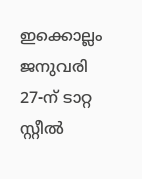ഇക്കൊല്ലം ജനുവരി 27-ന് ടാറ്റ സ്റ്റീല്‍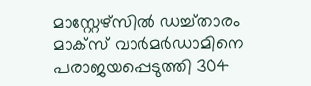മാസ്റ്റേഴ്‌സില്‍ ഡച്ച്താരം മാക്‌സ് വാര്‍മര്‍ഡാമിനെ പരാജയപ്പെടുത്തി 304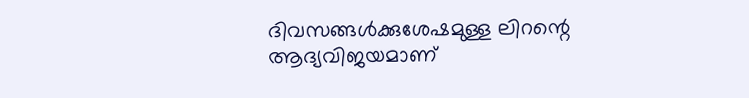ദിവസങ്ങള്‍ക്കുശേഷമുള്ള ലിറന്റെ ആദ്യവിജയമാണ്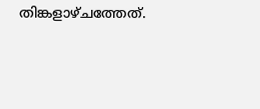തിങ്കളാഴ്ചത്തേത്.